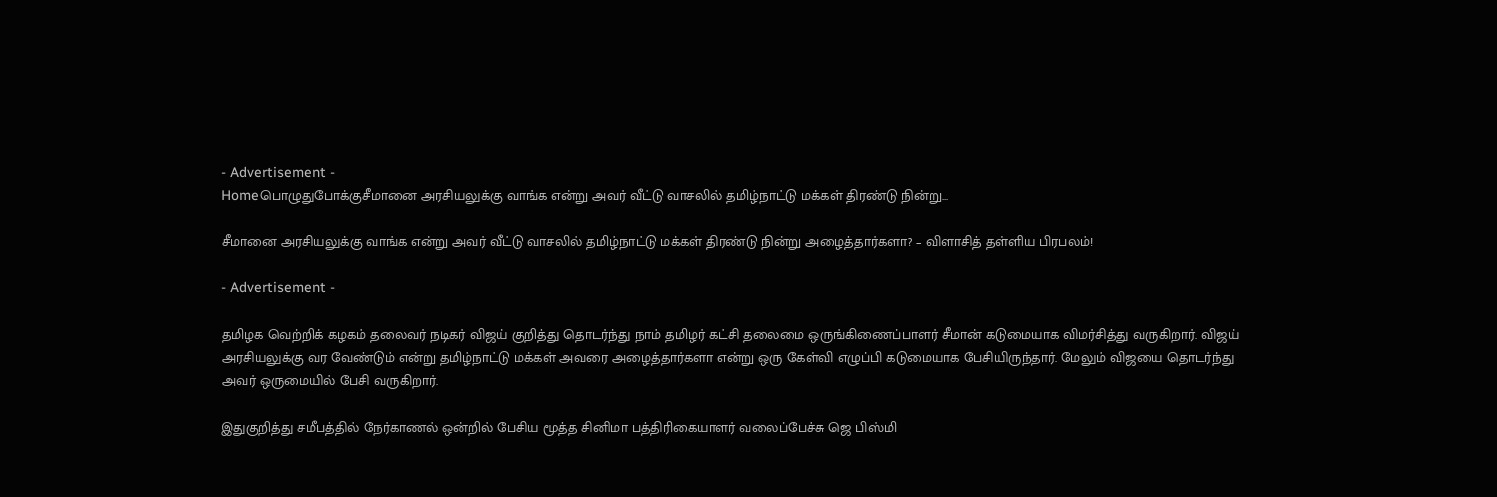- Advertisement -
Homeபொழுதுபோக்குசீமானை அரசியலுக்கு வாங்க என்று அவர் வீட்டு வாசலில் தமிழ்நாட்டு மக்கள் திரண்டு நின்று...

சீமானை அரசியலுக்கு வாங்க என்று அவர் வீட்டு வாசலில் தமிழ்நாட்டு மக்கள் திரண்டு நின்று அழைத்தார்களா? – விளாசித் தள்ளிய பிரபலம்!

- Advertisement -

தமிழக வெற்றிக் கழகம் தலைவர் நடிகர் விஜய் குறித்து தொடர்ந்து நாம் தமிழர் கட்சி தலைமை ஒருங்கிணைப்பாளர் சீமான் கடுமையாக விமர்சித்து வருகிறார். விஜய் அரசியலுக்கு வர வேண்டும் என்று தமிழ்நாட்டு மக்கள் அவரை அழைத்தார்களா என்று ஒரு கேள்வி எழுப்பி கடுமையாக பேசியிருந்தார். மேலும் விஜயை தொடர்ந்து அவர் ஒருமையில் பேசி வருகிறார்.

இதுகுறித்து சமீபத்தில் நேர்காணல் ஒன்றில் பேசிய மூத்த சினிமா பத்திரிகையாளர் வலைப்பேச்சு ஜெ பிஸ்மி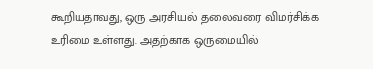கூறியதாவது, ஒரு அரசியல் தலைவரை விமர்சிக்க உரிமை உள்ளது. அதற்காக ஒருமையில்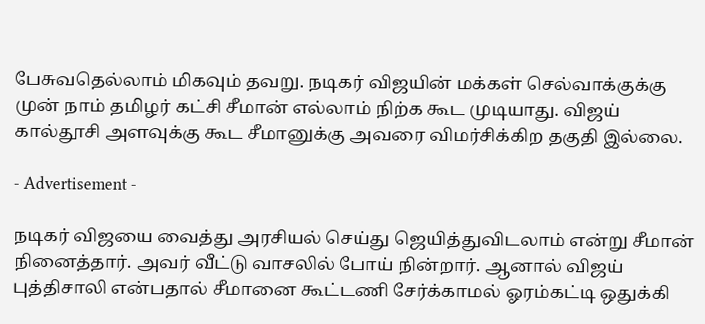பேசுவதெல்லாம் மிகவும் தவறு. நடிகர் விஜயின் மக்கள் செல்வாக்குக்கு முன் நாம் தமிழர் கட்சி சீமான் எல்லாம் நிற்க கூட முடியாது. விஜய் கால்தூசி அளவுக்கு கூட சீமானுக்கு அவரை விமர்சிக்கிற தகுதி இல்லை.

- Advertisement -

நடிகர் விஜயை வைத்து அரசியல் செய்து ஜெயித்துவிடலாம் என்று சீமான் நினைத்தார். அவர் வீட்டு வாசலில் போய் நின்றார். ஆனால் விஜய் புத்திசாலி என்பதால் சீமானை கூட்டணி சேர்க்காமல் ஓரம்கட்டி ஒதுக்கி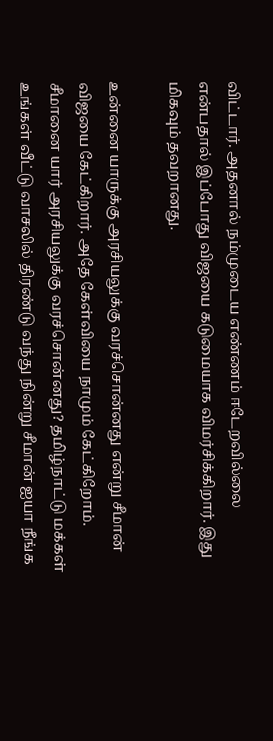விட்டார். அதனால் நம்முடைய எண்ணம் ஈடேறவில்லை என்பதால் இப்போது விஜயை கடுமையாக விமர்சிக்கிறார். இது மிகவும் தவறானது.

உன்னை யாருக்கு அரசியலுக்கு வரச்சொன்னது என்று சீமான் விஜயை கேட்கிறார். அதே கேள்வியை நாமும் கேட்கிறோம். சீமானை யார் அரசியலுக்கு வரச்சொன்னது? தமிழ்நாட்டு மக்கள் உங்கள் வீட்டு வாசலில் திரண்டு வந்து நின்று சீமான் ஐயா நீங்க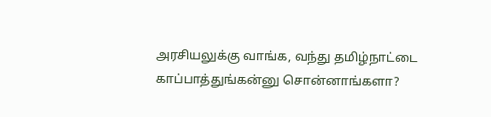அரசியலுக்கு வாங்க, வந்து தமிழ்நாட்டை காப்பாத்துங்கன்னு சொன்னாங்களா?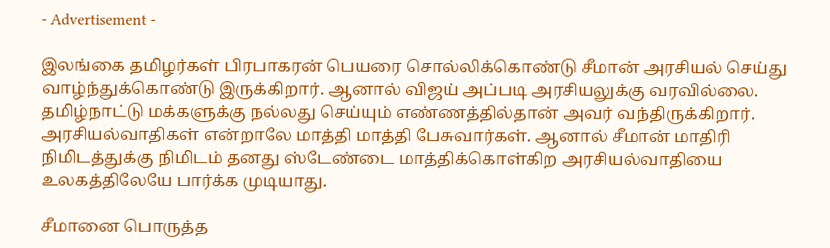- Advertisement -

இலங்கை தமிழர்கள் பிரபாகரன் பெயரை சொல்லிக்கொண்டு சீமான் அரசியல் செய்து வாழ்ந்துக்கொண்டு இருக்கிறார். ஆனால் விஜய் அப்படி அரசியலுக்கு வரவில்லை. தமிழ்நாட்டு மக்களுக்கு நல்லது செய்யும் எண்ணத்தில்தான் அவர் வந்திருக்கிறார். அரசியல்வாதிகள் என்றாலே மாத்தி மாத்தி பேசுவார்கள். ஆனால் சீமான் மாதிரி நிமிடத்துக்கு நிமிடம் தனது ஸ்டேண்டை மாத்திக்கொள்கிற அரசியல்வாதியை உலகத்திலேயே பார்க்க முடியாது.

சீமானை பொருத்த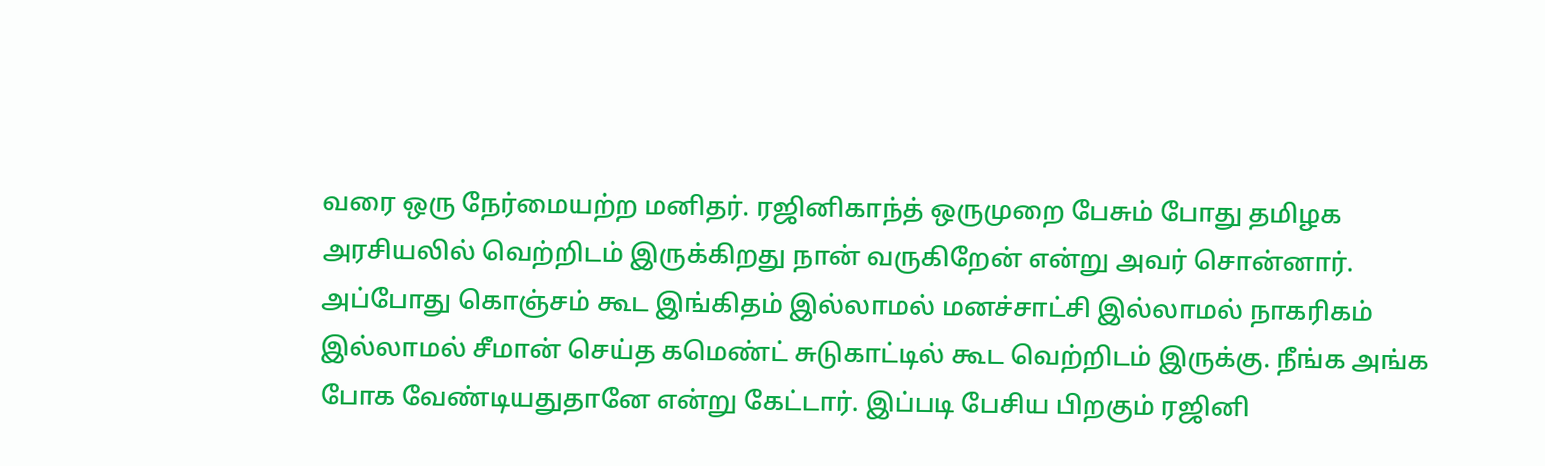வரை ஒரு நேர்மையற்ற மனிதர். ரஜினிகாந்த் ஒருமுறை பேசும் போது தமிழக அரசியலில் வெற்றிடம் இருக்கிறது நான் வருகிறேன் என்று அவர் சொன்னார். அப்போது கொஞ்சம் கூட இங்கிதம் இல்லாமல் மனச்சாட்சி இல்லாமல் நாகரிகம் இல்லாமல் சீமான் செய்த கமெண்ட் சுடுகாட்டில் கூட வெற்றிடம் இருக்கு. நீங்க அங்க போக வேண்டியதுதானே என்று கேட்டார். இப்படி பேசிய பிறகும் ரஜினி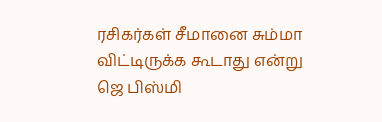ரசிகர்கள் சீமானை சும்மா விட்டிருக்க கூடாது என்று ஜெ பிஸ்மி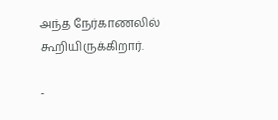அந்த நேர்காணலில் கூறியிருக்கிறார்.

-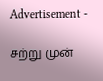Advertisement -

சற்று முன்